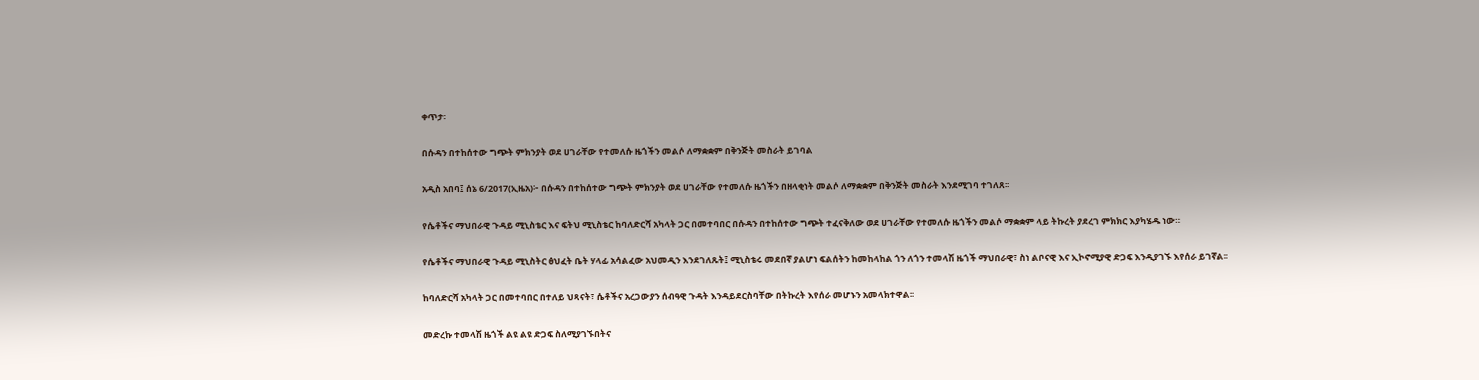ቀጥታ፡

በሱዳን በተከሰተው ግጭት ምክንያት ወደ ሀገራቸው የተመለሱ ዜጎችን መልሶ ለማቋቋም በቅንጅት መስራት ይገባል

አዲስ አበባ፤ ሰኔ 6/2017(ኢዜአ)፦ በሱዳን በተከሰተው ግጭት ምክንያት ወደ ሀገራቸው የተመለሱ ዜጎችን በዘላቂነት መልሶ ለማቋቋም በቅንጅት መስራት እንደሚገባ ተገለጸ፡፡

የሴቶችና ማህበራዊ ጉዳይ ሚኒስቴር እና ፍትህ ሚኒስቴር ከባለድርሻ አካላት ጋር በመተባበር በሱዳን በተከሰተው ግጭት ተፈናቅለው ወደ ሀገራቸው የተመለሱ ዜጎችን መልሶ ማቋቋም ላይ ትኩረት ያደረገ ምክክር እያካሄዱ ነው።

የሴቶችና ማህበራዊ ጉዳይ ሚኒስትር ፅህፈት ቤት ሃላፊ አሳልፈው አህመዲን እንደገለጹት፤ ሚኒስቴሩ መደበኛ ያልሆነ ፍልሰትን ከመከላከል ጎን ለጎን ተመላሽ ዜጎች ማህበራዊ፣ ስነ ልቦናዊ እና ኢኮኖሚያዊ ድጋፍ እንዲያገኙ እየሰራ ይገኛል፡፡

ከባለድርሻ አካላት ጋር በመተባበር በተለይ ህጻናት፣ ሴቶችና አረጋውያን ሰብዓዊ ጉዳት እንዳይደርስባቸው በትኩረት እየሰራ መሆኑን አመላክተዋል፡፡

መድረኩ ተመላሽ ዜጎች ልዩ ልዩ ድጋፍ ስለሚያገኙበትና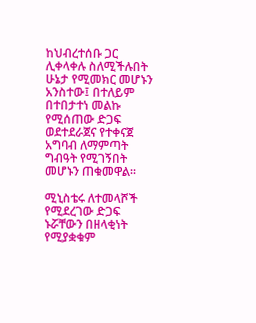ከህብረተሰቡ ጋር ሊቀላቀሉ ስለሚችሉበት ሁኔታ የሚመክር መሆኑን አንስተው፤ በተለይም በተበታተነ መልኩ የሚሰጠው ድጋፍ ወደተደራጀና የተቀናጀ አግባብ ለማምጣት ግብዓት የሚገኝበት መሆኑን ጠቁመዋል፡፡

ሚኒስቴሩ ለተመላሾች የሚደረገው ድጋፍ ኑሯቸውን በዘላቂነት የሚያቋቁም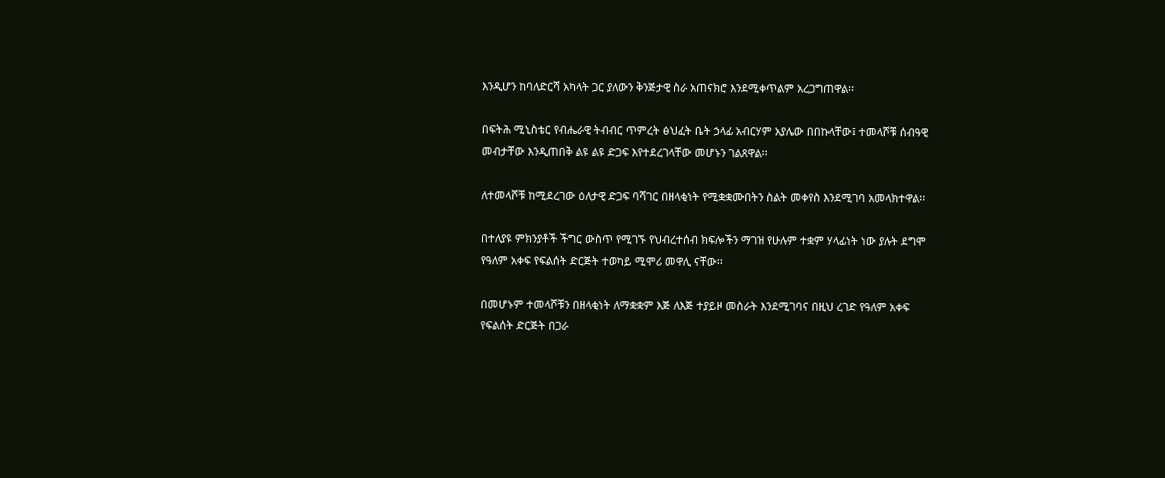እንዲሆን ከባለድርሻ አካላት ጋር ያለውን ቅንጅታዊ ስራ አጠናክሮ እንደሚቀጥልም አረጋግጠዋል፡፡

በፍትሕ ሚኒስቴር የብሔራዊ ትብብር ጥምረት ፅህፈት ቤት ኃላፊ አብርሃም አያሌው በበኩላቸው፤ ተመላሾቹ ሰብዓዊ መብታቸው እንዲጠበቅ ልዩ ልዩ ድጋፍ እየተደረገላቸው መሆኑን ገልጸዋል፡፡

ለተመላሾቹ ከሚደረገው ዕለታዊ ድጋፍ ባሻገር በዘላቂነት የሚቋቋሙበትን ስልት መቀየስ እንደሚገባ አመላክተዋል፡፡

በተለያዩ ምክንያቶች ችግር ውስጥ የሚገኙ የህብረተሰብ ክፍሎችን ማገዝ የሁሉም ተቋም ሃላፊነት ነው ያሉት ደግሞ የዓለም አቀፍ የፍልሰት ድርጅት ተወካይ ሚሞሪ መዋሊ ናቸው፡፡

በመሆኑም ተመላሾቹን በዘላቂነት ለማቋቋም እጅ ለእጅ ተያይዞ መስራት እንደሚገባና በዚህ ረገድ የዓለም አቀፍ የፍልሰት ድርጅት በጋራ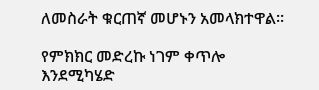ለመስራት ቁርጠኛ መሆኑን አመላክተዋል፡፡

የምክክር መድረኩ ነገም ቀጥሎ እንደሚካሄድ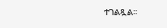ተገልጿል፡፡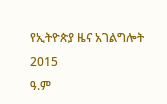የኢትዮጵያ ዜና አገልግሎት
2015
ዓ.ም